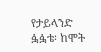የታይላንድ ፏፏቴ፡ ከሞት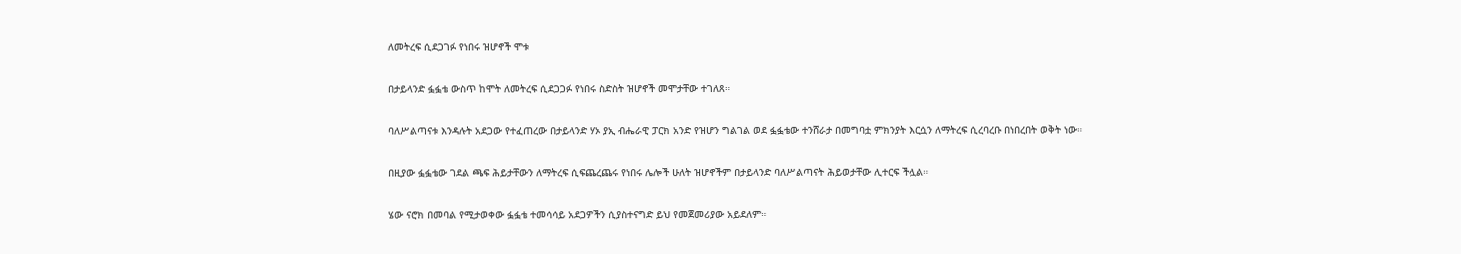ለመትረፍ ሲደጋገፉ የነበሩ ዝሆኖች ሞቱ

በታይላንድ ፏፏቴ ውስጥ ከሞት ለመትረፍ ሲደጋጋፉ የነበሩ ስድስት ዝሆኖች መሞታቸው ተገለጸ።

ባለሥልጣናቱ እንዳሉት አደጋው የተፈጠረው በታይላንድ ሃኦ ያኢ ብሔራዊ ፓርክ አንድ የዝሆን ግልገል ወደ ፏፏቴው ተንሸራታ በመግባቷ ምክንያት እርሷን ለማትረፍ ሲረባረቡ በነበረበት ወቅት ነው።

በዚያው ፏፏቴው ገደል ጫፍ ሕይታቸውን ለማትረፍ ሲፍጨረጨሩ የነበሩ ሌሎች ሁለት ዝሆኖችም በታይላንድ ባለሥልጣናት ሕይወታቸው ሊተርፍ ችሏል።

ሄው ናሮክ በመባል የሚታወቀው ፏፏቴ ተመሳሳይ አደጋዎችን ሲያስተናግድ ይህ የመጀመሪያው አይደለም።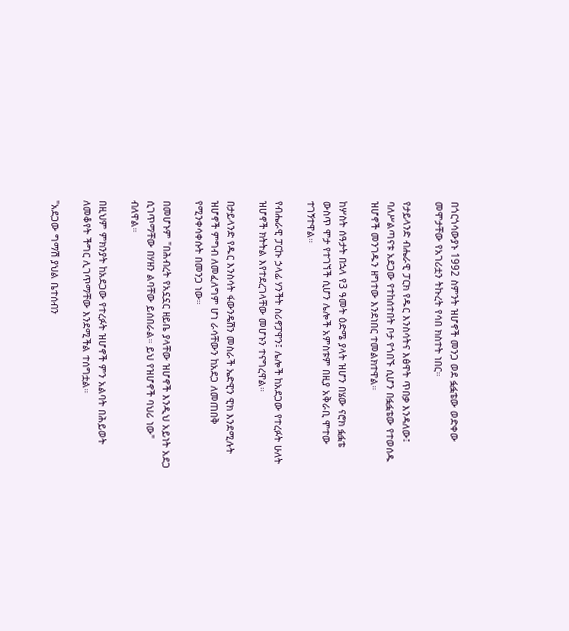በጎርጎሳውያኑ 1992 ስምንት ዝሆኖች መንጋ ወደ ፏፏቴው ወድቀው መሞታቸው የአገሪቷን ትኩረት የሳበ ክስተት ነበር።

የታይላንድ ብሔራዊ ፓርክ የዱር እንስሳትና እፅዋት ጥበቃ እንዳለው፤ ባለሥልጣናቱ አደጋው የተከሰተበት ቦታ የጎበኙ ሲሆን በፏፏቴው የተወሰዱ ዝሆኖች መንገዱን ዘግተው እንደነበር ተመልክተዋል።

ከሦስት ሰዓታት በኋላ የ3 ዓመት ዕድሜ ያላት ዝሆን በሄው ናሮክ ፏፏቴ ውስጥ ሞታ የተገኘች ሲሆን ሌሎች አምስቱም በዚያ አቅራቢ ሞተው ተገኝተዋል።

የብሔራዊ ፓርኩ ኃላፊ ሃንችት ስሪኖፓዋን፤ ሌሎች ከአደጋው የተረፉት ሁለት ዝሆኖች ክትትል እየተደረገላቸው መሆኑን ተናግረዋል።

በታይላንድ የዱር እንስሳት ፋውንዴሽን መስራች ኤድዊን ዊክ እንደሚሉት ዝሆኖች ምግብ ለመፈለግም ሆነ ራሳቸውን ከአደጋ ለመጠበቅ የሚንቀሳቀሱት በመንጋ ነው።

በመሆኑም "በሕብረት የአኗኗር ዘይቤ ያላቸው ዝሆኖች እንዲህ አይነት አደጋ ሲገጥማቸው በሃዘን ልባቸው ይሰበራል። ይህ የዝሆኖች ባህሪ ነው" ብለዋል።

በዚህም ምክንያት ከአደጋው የተረፉት ዝሆኖች ምን አልባት በሕይወት ለመቆየት ችግር ሊገጥማቸው እንደሚችል ተሰግቷል።

"አደጋው ግማሽ ያህል ቤተሰብን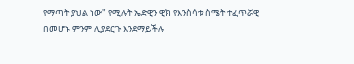የማጣት ያህል ነው" የሚሉት ኤድዊን ዊክ የእንስሳቱ ስሜት ተፈጥሯዊ በመሆኑ ምንም ሊያደርጉ እንደማይችሉ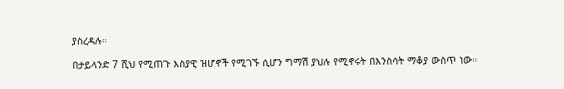ያስረዳሉ።

በታይላንድ 7 ሺህ የሚጠጉ እስያዊ ዝሆኖች የሚገኙ ሲሆን ግማሽ ያህሉ የሚኖሩት በእንስሳት ማቆያ ውስጥ ነው።